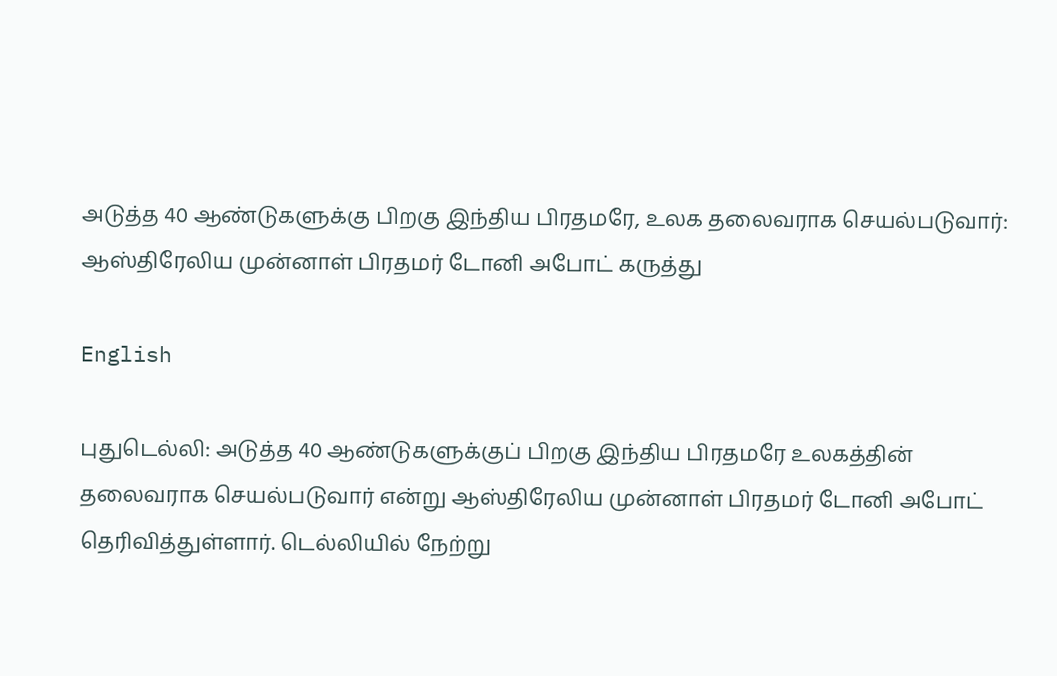அடுத்த 40 ஆண்டுகளுக்கு பிறகு இந்திய பிரதமரே, உலக தலைவராக செயல்படுவார்: ஆஸ்திரேலிய முன்னாள் பிரதமர் டோனி அபோட் கருத்து

English

புதுடெல்லி: அடுத்த 40 ஆண்டுகளுக்குப் பிறகு இந்திய பிரதமரே உலகத்தின் தலைவராக செயல்படுவார் என்று ஆஸ்திரேலிய முன்னாள் பிரதமர் டோனி அபோட் தெரிவித்துள்ளார். டெல்லியில் நேற்று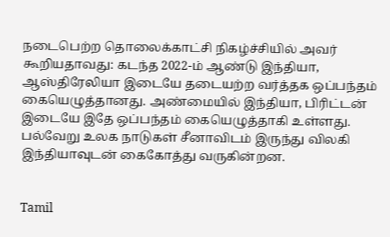நடைபெற்ற தொலைக்காட்சி நிகழ்ச்சியில் அவர் கூறியதாவது: கடந்த 2022-ம் ஆண்டு இந்தியா, ஆஸ்திரேலியா இடையே தடையற்ற வர்த்தக ஒப்பந்தம் கையெழுத்தானது. அண்மையில் இந்தியா, பிரிட்டன் இடையே இதே ஒப்பந்தம் கையெழுத்தாகி உள்ளது. பல்வேறு உலக நாடுகள் சீனாவிடம் இருந்து விலகி இந்தியாவுடன் கைகோத்து வருகின்றன.


Tamil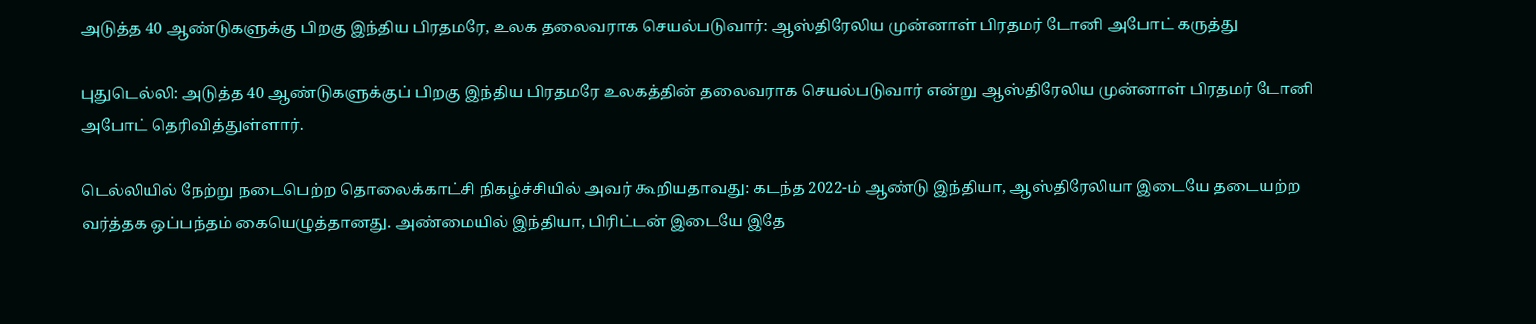அடுத்த 40 ஆண்டுகளுக்கு பிறகு இந்திய பிரதமரே, உலக தலைவராக செயல்படுவார்: ஆஸ்திரேலிய முன்னாள் பிரதமர் டோனி அபோட் கருத்து

புதுடெல்லி: அடுத்த 40 ஆண்டுகளுக்குப் பிறகு இந்திய பிரதமரே உலகத்தின் தலைவராக செயல்படுவார் என்று ஆஸ்திரேலிய முன்னாள் பிரதமர் டோனி அபோட் தெரிவித்துள்ளார்.

டெல்லியில் நேற்று நடைபெற்ற தொலைக்காட்சி நிகழ்ச்சியில் அவர் கூறியதாவது: கடந்த 2022-ம் ஆண்டு இந்தியா, ஆஸ்திரேலியா இடையே தடையற்ற வர்த்தக ஒப்பந்தம் கையெழுத்தானது. அண்மையில் இந்தியா, பிரிட்டன் இடையே இதே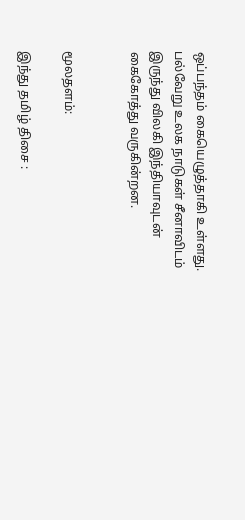ஒப்பந்தம் கையெழுத்தாகி உள்ளது. பல்வேறு உலக நாடுகள் சீனாவிடம் இருந்து விலகி இந்தியாவுடன் கைகோத்து வருகின்றன.


மூலதளம்:

இந்து தமிழ் திசை :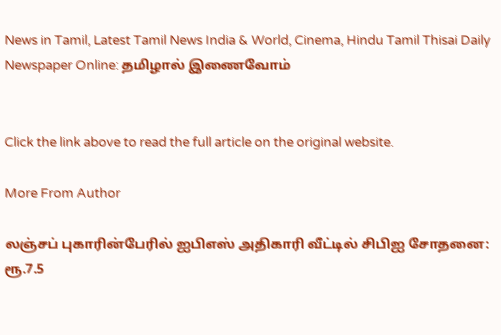News in Tamil, Latest Tamil News India & World, Cinema, Hindu Tamil Thisai Daily Newspaper Online: தமிழால் இணைவோம்


Click the link above to read the full article on the original website.

More From Author

லஞ்சப் புகாரின்பேரில் ஐபிஎஸ் அதிகாரி வீட்டில் சிபிஐ சோதனை: ரூ.7.5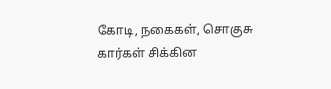கோடி, நகைகள், சொகுசு கார்கள் சிக்கின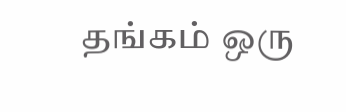தங்கம் ஒரு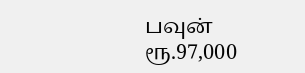பவுன் ரூ.97,000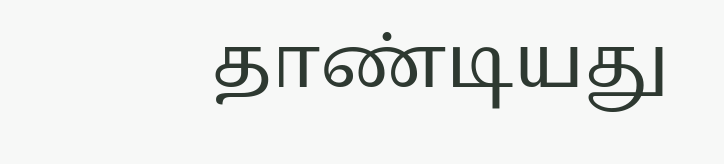தாண்டியது